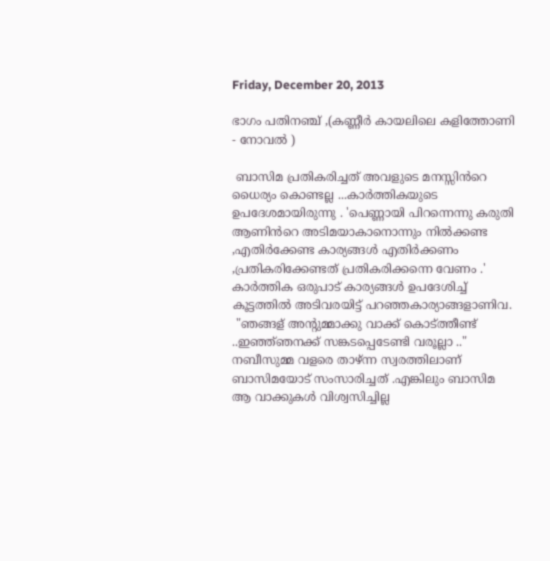Friday, December 20, 2013

ഭാഗം പതിനഞ്ച് ,(കണ്ണീർ കായലിലെ കളിത്തോണി - നോവൽ )

 ബാസിമ പ്രതികരിച്ചത് അവളുടെ മനസ്സിൻറെ ധൈര്യം കൊണ്ടല്ല ...കാർത്തികയുടെ ഉപദേശമായിരുന്നു . 'പെണ്ണായി പിറന്നെന്നു കരുതി ആണിൻറെ അടിമയാകാനൊന്നും നിൽക്കണ്ട ,എതിർക്കേണ്ട കാര്യങ്ങൾ എതിർക്കണം ,പ്രതികരിക്കേണ്ടത് പ്രതികരിക്കന്നെ വേണം .' കാർത്തിക ഒരുപാട് കാര്യങ്ങൾ ഉപദേശിച്ച് കൂട്ടത്തിൽ അടിവരയിട്ട് പറഞ്ഞകാര്യാങ്ങളാണിവ.
 "ഞങ്ങള് അന്റുമ്മാക്കു വാക്ക് കൊട്ത്തീണ്ട് ..ഇഞ്ഞ്ഞനക്ക് സങ്കടപ്പെടേണ്ടി വരൂല്ലാ .."
നബീസുമ്മ വളരെ താഴ്ന്ന സ്വരത്തിലാണ് ബാസിമയോട് സംസാരിച്ചത് .എങ്കിലും ബാസിമ ആ വാക്കുകൾ വിശ്വസിച്ചില്ല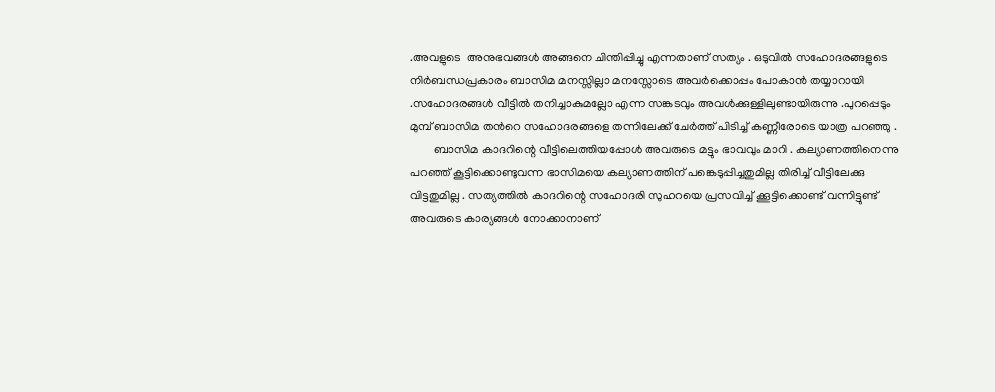.അവളുടെ  അനുഭവങ്ങൾ അങ്ങനെ ചിന്തിപ്പിച്ചു എന്നതാണ് സത്യം . ഒടുവിൽ സഹോദരങ്ങളുടെ നിർബന്ധപ്രകാരം ബാസിമ മനസ്സില്ലാ മനസ്സോടെ അവർക്കൊപ്പം പോകാൻ തയ്യാറായി .സഹോദരങ്ങൾ വീട്ടിൽ തനിച്ചാകുമല്ലോ എന്ന സങ്കടവും അവൾക്കുള്ളിലുണ്ടായിരുന്നു .പുറപ്പെടും മുമ്പ് ബാസിമ തൻറെ സഹോദരങ്ങളെ തന്നിലേക്ക് ചേർത്ത് പിടിച്ച് കണ്ണീരോടെ യാത്ര പറഞ്ഞു .
        ബാസിമ കാദറിന്റെ വീട്ടിലെത്തിയപ്പോൾ അവരുടെ മട്ടും ഭാവവും മാറി . കല്യാണത്തിനെന്നു പറഞ്ഞ് കൂട്ടിക്കൊണ്ടുവന്ന ഭാസിമയെ കല്യാണത്തിന് പങ്കെടുപ്പിച്ചതുമില്ല തിരിച്ച് വീട്ടിലേക്കു വിട്ടതുമില്ല . സത്യത്തിൽ കാദറിന്റെ സഹോദരി സുഹറയെ പ്രസവിച്ച് ക്കൂട്ടിക്കൊണ്ട് വന്നിട്ടുണ്ട് അവരുടെ കാര്യങ്ങൾ നോക്കാനാണ്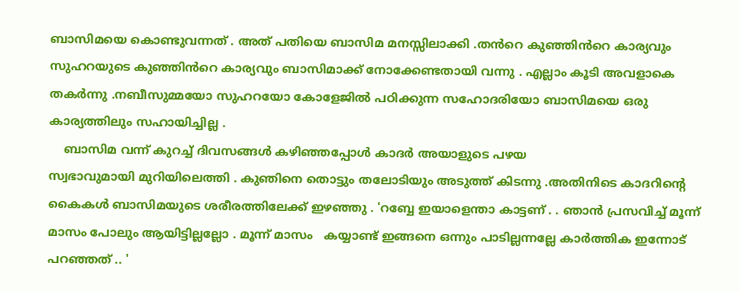ബാസിമയെ കൊണ്ടുവന്നത് . അത് പതിയെ ബാസിമ മനസ്സിലാക്കി .തൻറെ കുഞ്ഞിൻറെ കാര്യവും സുഹറയുടെ കുഞ്ഞിൻറെ കാര്യവും ബാസിമാക്ക് നോക്കേണ്ടതായി വന്നു . എല്ലാം കൂടി അവളാകെ തകർന്നു .നബീസുമ്മയോ സുഹറയോ കോളേജിൽ പഠിക്കുന്ന സഹോദരിയോ ബാസിമയെ ഒരു കാര്യത്തിലും സഹായിച്ചില്ല .
    ബാസിമ വന്ന് കുറച്ച് ദിവസങ്ങൾ കഴിഞ്ഞപ്പോൾ കാദർ അയാളുടെ പഴയ
സ്വഭാവുമായി മുറിയിലെത്തി . കുഞിനെ തൊട്ടും തലോടിയും അടുത്ത് കിടന്നു .അതിനിടെ കാദറിന്റെ കൈകൾ ബാസിമയുടെ ശരീരത്തിലേക്ക് ഇഴഞ്ഞു . 'റബ്ബേ ഇയാളെന്താ കാട്ടണ് . . ഞാൻ പ്രസവിച്ച് മൂന്ന് മാസം പോലും ആയിട്ടില്ലല്ലോ . മൂന്ന് മാസം   കയ്യാണ്ട് ഇങ്ങനെ ഒന്നും പാടില്ലന്നല്ലേ കാർത്തിക ഇന്നോട് പറഞ്ഞത് .. '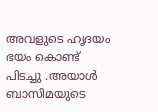അവളുടെ ഹൃദയം ഭയം കൊണ്ട് പിടച്ചു .അയാൾ ബാസിമയുടെ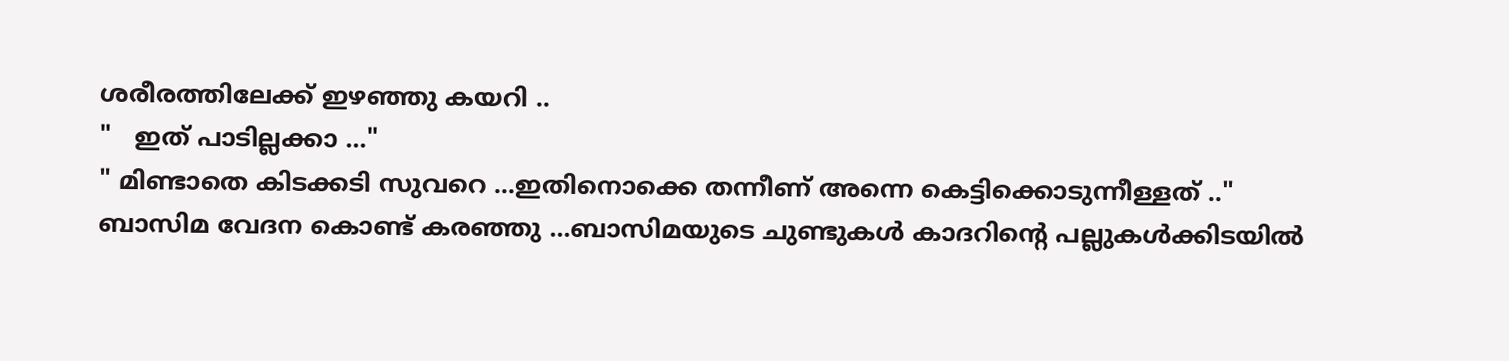ശരീരത്തിലേക്ക് ഇഴഞ്ഞു കയറി ..
"   ഇത് പാടില്ലക്കാ ..."
" മിണ്ടാതെ കിടക്കടി സുവറെ ...ഇതിനൊക്കെ തന്നീണ്‌ അന്നെ കെട്ടിക്കൊടുന്നീള്ളത് .."
ബാസിമ വേദന കൊണ്ട് കരഞ്ഞു ...ബാസിമയുടെ ചുണ്ടുകൾ കാദറിന്റെ പല്ലുകൾക്കിടയിൽ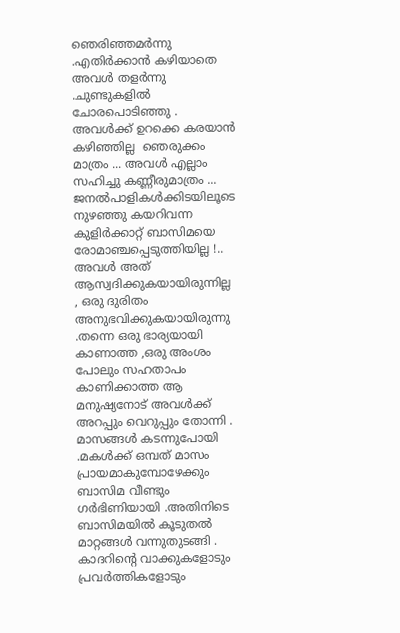ഞെരിഞ്ഞമർന്നു .എതിർക്കാൻ കഴിയാതെ അവൾ തളർന്നു .ചുണ്ടുകളിൽ  ചോരപൊടിഞ്ഞു . അവൾക്ക് ഉറക്കെ കരയാൻ കഴിഞ്ഞില്ല  ഞെരുക്കം മാത്രം ... അവൾ എല്ലാം സഹിച്ചു കണ്ണീരുമാത്രം ...  ജനൽപാളികൾക്കിടയിലൂടെ നുഴഞ്ഞു കയറിവന്ന കുളിർക്കാറ്റ് ബാസിമയെ രോമാഞ്ചപ്പെടുത്തിയില്ല !.. അവൾ അത് ആസ്വദിക്കുകയായിരുന്നില്ല , ഒരു ദുരിതം അനുഭവിക്കുകയായിരുന്നു .തന്നെ ഒരു ഭാര്യയായി കാണാത്ത ,ഒരു അംശം പോലും സഹതാപം കാണിക്കാത്ത ആ മനുഷ്യനോട് അവൾക്ക് അറപ്പും വെറുപ്പും തോന്നി .
മാസങ്ങൾ കടന്നുപോയി .മകൾക്ക് ഒമ്പത് മാസം പ്രായമാകുമ്പോഴേക്കും ബാസിമ വീണ്ടും ഗർഭിണിയായി .അതിനിടെ ബാസിമയിൽ കൂടുതൽ മാറ്റങ്ങൾ വന്നുതുടങ്ങി . കാദറിന്റെ വാക്കുകളോടും പ്രവർത്തികളോടും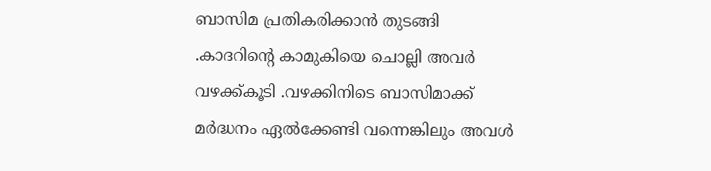ബാസിമ പ്രതികരിക്കാൻ തുടങ്ങി .കാദറിന്റെ കാമുകിയെ ചൊല്ലി അവർ വഴക്ക്കൂടി .വഴക്കിനിടെ ബാസിമാക്ക് മർദ്ധനം ഏൽക്കേണ്ടി വന്നെങ്കിലും അവൾ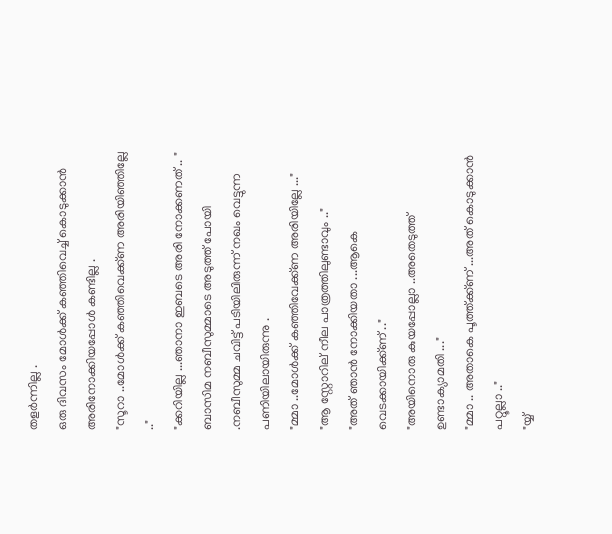തളർന്നില്ല .
ഒരു ദിവസം മോൾക്ക് കഞ്ഞിവെച്ച് കൊടുക്കാൻ അരിനോക്കിയപ്പോൾ കണ്ടില്ല .
"സൂറാ ..മോൾക്ക് കഞ്ഞിവെക്ക്ണ അരിയിഞ്ഞില്ലേ .."
"ക്കറിയില്ല ...ഞാനാ ഇബടെ അരി നോക്കണത് .. "
ബാസിമ നബീസുമ്മാടെ അടുത്ത് പോയി .നബീസുമ്മ ചവിട്ട് പടിയിലിരുന്ന് നഖം വെട്ടുന്ന പണിയിലായിരുന്നു .
"മ്മാ ..മോൾക്ക് കഞ്ഞിവേക്ക്ണ അരിയില്ലേ ..."
"ആ സ്റ്റോറില് നീല പാത്രത്തിലുണ്ടാവും .."
"അത് ഞാൻ നോക്കിയതാ ...ആകെ വെടക്കായിക്ക്ണ് .."
"അയിനൊരു കുയപ്പോല്ലാ ..അതെടുത്ത് ഉണ്ടാക്യാമതി ..."
"മ്മാ .. അതാകെ പൂത്ത്ക്ക്ണ് ...അത് കൊടുക്കാൻ പറ്റൂല്ലാ .."
"യ്യ്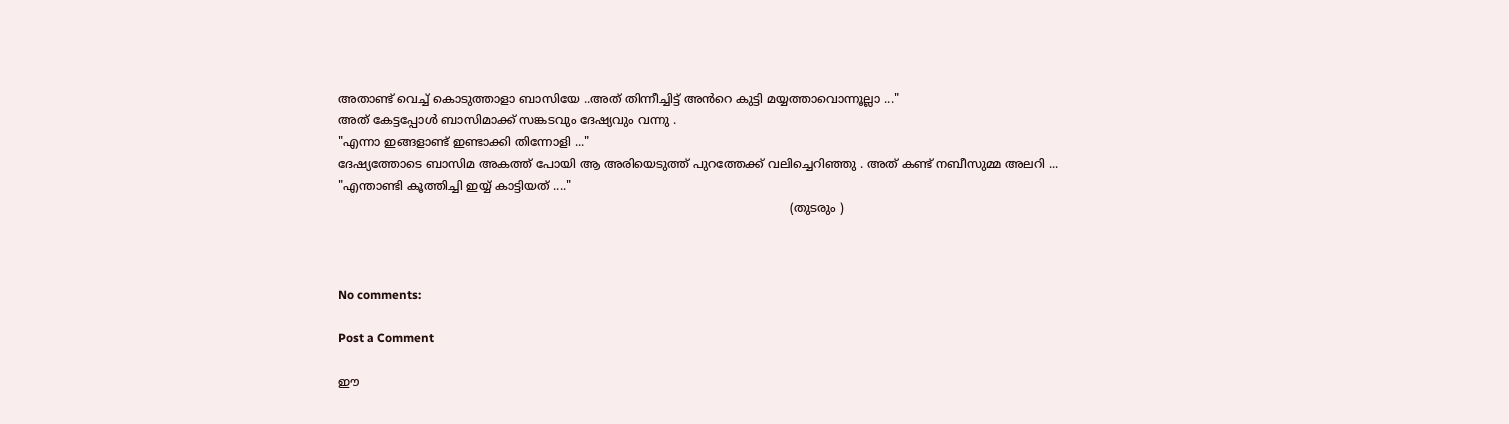അതാണ്ട് വെച്ച് കൊടുത്താളാ ബാസിയേ ..അത് തിന്നീച്ചിട്ട് അൻറെ കുട്ടി മയ്യത്താവൊന്നൂല്ലാ ..."
അത് കേട്ടപ്പോൾ ബാസിമാക്ക് സങ്കടവും ദേഷ്യവും വന്നു .
"എന്നാ ഇങ്ങളാണ്ട് ഇണ്ടാക്കി തിന്നോളി ..."
ദേഷ്യത്തോടെ ബാസിമ അകത്ത് പോയി ആ അരിയെടുത്ത് പുറത്തേക്ക് വലിച്ചെറിഞ്ഞു . അത് കണ്ട് നബീസുമ്മ അലറി ...
"എന്താണ്ടി കൂത്തിച്ചി ഇയ്യ് കാട്ടിയത് ...."
                                                                                                                          (തുടരും )



No comments:

Post a Comment

ഈ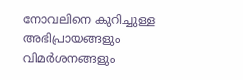നോവലിനെ കുറിച്ചുള്ള അഭിപ്രായങ്ങളും വിമർശനങ്ങളും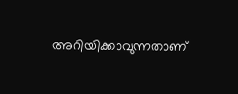അറിയിക്കാവുന്നതാണ്